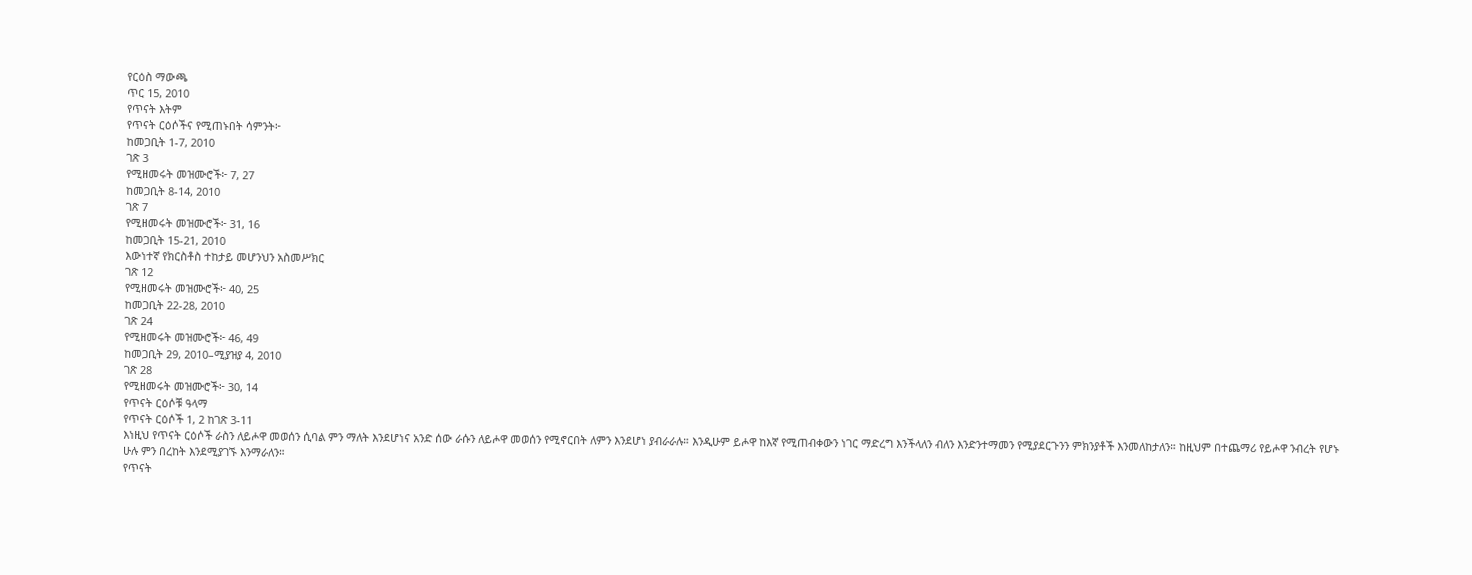የርዕስ ማውጫ
ጥር 15, 2010
የጥናት እትም
የጥናት ርዕሶችና የሚጠኑበት ሳምንት፦
ከመጋቢት 1-7, 2010
ገጽ 3
የሚዘመሩት መዝሙሮች፦ 7, 27
ከመጋቢት 8-14, 2010
ገጽ 7
የሚዘመሩት መዝሙሮች፦ 31, 16
ከመጋቢት 15-21, 2010
እውነተኛ የክርስቶስ ተከታይ መሆንህን አስመሥክር
ገጽ 12
የሚዘመሩት መዝሙሮች፦ 40, 25
ከመጋቢት 22-28, 2010
ገጽ 24
የሚዘመሩት መዝሙሮች፦ 46, 49
ከመጋቢት 29, 2010–ሚያዝያ 4, 2010
ገጽ 28
የሚዘመሩት መዝሙሮች፦ 30, 14
የጥናት ርዕሶቹ ዓላማ
የጥናት ርዕሶች 1, 2 ከገጽ 3-11
እነዚህ የጥናት ርዕሶች ራስን ለይሖዋ መወሰን ሲባል ምን ማለት እንደሆነና አንድ ሰው ራሱን ለይሖዋ መወሰን የሚኖርበት ለምን እንደሆነ ያብራራሉ። እንዲሁም ይሖዋ ከእኛ የሚጠብቀውን ነገር ማድረግ እንችላለን ብለን እንድንተማመን የሚያደርጉንን ምክንያቶች እንመለከታለን። ከዚህም በተጨማሪ የይሖዋ ንብረት የሆኑ ሁሉ ምን በረከት እንደሚያገኙ እንማራለን።
የጥናት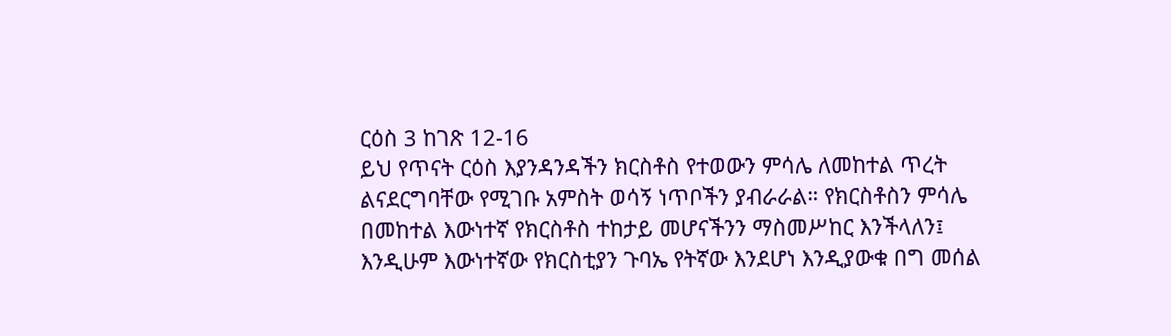ርዕስ 3 ከገጽ 12-16
ይህ የጥናት ርዕስ እያንዳንዳችን ክርስቶስ የተወውን ምሳሌ ለመከተል ጥረት ልናደርግባቸው የሚገቡ አምስት ወሳኝ ነጥቦችን ያብራራል። የክርስቶስን ምሳሌ በመከተል እውነተኛ የክርስቶስ ተከታይ መሆናችንን ማስመሥከር እንችላለን፤ እንዲሁም እውነተኛው የክርስቲያን ጉባኤ የትኛው እንደሆነ እንዲያውቁ በግ መሰል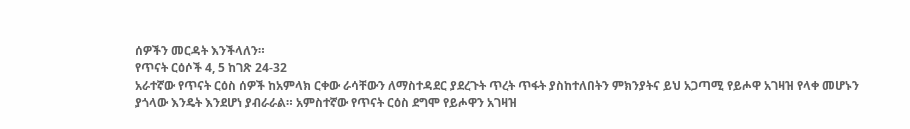ሰዎችን መርዳት እንችላለን።
የጥናት ርዕሶች 4, 5 ከገጽ 24-32
አራተኛው የጥናት ርዕስ ሰዎች ከአምላክ ርቀው ራሳቸውን ለማስተዳደር ያደረጉት ጥረት ጥፋት ያስከተለበትን ምክንያትና ይህ አጋጣሚ የይሖዋ አገዛዝ የላቀ መሆኑን ያጎላው እንዴት እንደሆነ ያብራራል። አምስተኛው የጥናት ርዕስ ደግሞ የይሖዋን አገዛዝ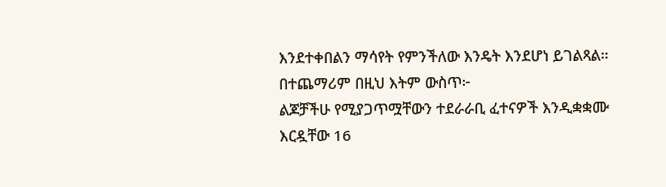እንደተቀበልን ማሳየት የምንችለው እንዴት እንደሆነ ይገልጻል።
በተጨማሪም በዚህ እትም ውስጥ፦
ልጆቻችሁ የሚያጋጥሟቸውን ተደራራቢ ፈተናዎች እንዲቋቋሙ እርዷቸው 16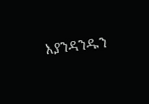እያንዳንዱን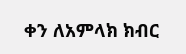ቀን ለአምላክ ክብር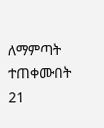ለማምጣት ተጠቀሙበት 21